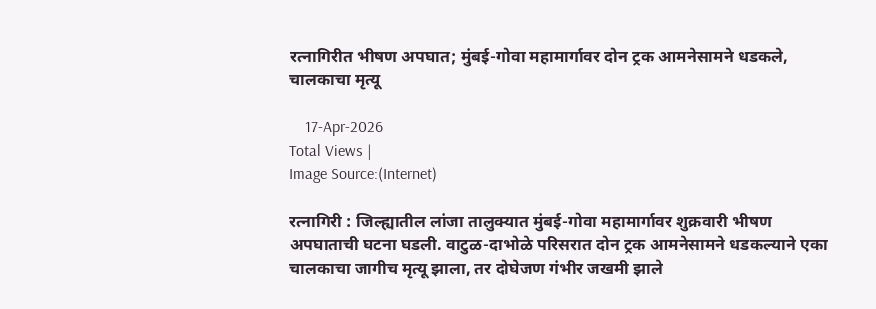रत्नागिरीत भीषण अपघात; मुंबई-गोवा महामार्गावर दोन ट्रक आमनेसामने धडकले, चालकाचा मृत्यू

    17-Apr-2026
Total Views |
Image Source:(Internet)

रत्नागिरी : जिल्ह्यातील लांजा तालुक्यात मुंबई-गोवा महामार्गावर शुक्रवारी भीषण अपघाताची घटना घडली. वाटुळ-दाभोळे परिसरात दोन ट्रक आमनेसामने धडकल्याने एका चालकाचा जागीच मृत्यू झाला, तर दोघेजण गंभीर जखमी झाले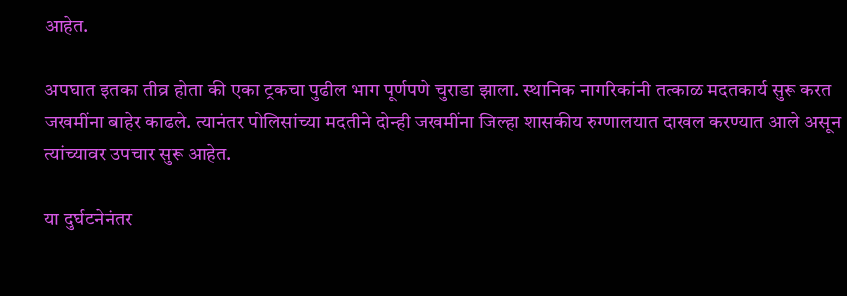आहेत.

अपघात इतका तीव्र होता की एका ट्रकचा पुढील भाग पूर्णपणे चुराडा झाला. स्थानिक नागरिकांनी तत्काळ मदतकार्य सुरू करत जखमींना बाहेर काढले. त्यानंतर पोलिसांच्या मदतीने दोन्ही जखमींना जिल्हा शासकीय रुग्णालयात दाखल करण्यात आले असून त्यांच्यावर उपचार सुरू आहेत.

या दुर्घटनेनंतर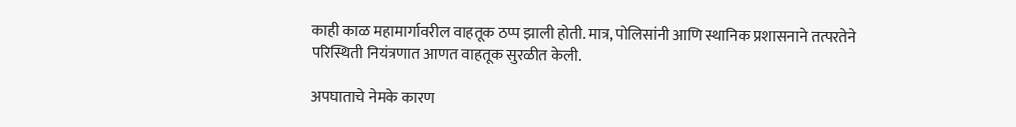काही काळ महामार्गावरील वाहतूक ठप्प झाली होती. मात्र, पोलिसांनी आणि स्थानिक प्रशासनाने तत्परतेने परिस्थिती नियंत्रणात आणत वाहतूक सुरळीत केली.

अपघाताचे नेमके कारण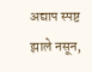अद्याप स्पष्ट झाले नसून,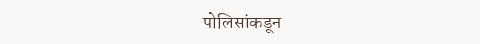पोलिसांकडून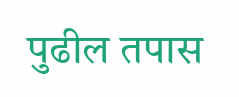पुढील तपास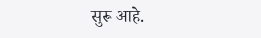सुरू आहे.